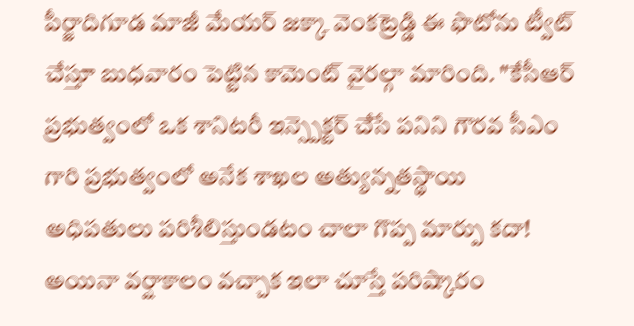పీర్జాదిగూడ మాజీ మేయర్ జక్కా వెంకట్రెడ్డి ఈ ఫొటోను ట్వీట్ చేస్తూ బుధవారం పెట్టిన కామెంట్ వైరల్గా మారింది. "కేసీఆర్ ప్రభుత్వంలో ఒక శానిటరీ ఇన్స్పెక్టర్ చేసే పనిని గౌరవ సీఎం గారి ప్రభుత్వంలో అనేక శాఖల అత్యున్నతస్థాయి అధిపతులు పరిశీలిస్తుండటం చాలా గొప్ప మార్పు కదా!
అయినా వర్షాకాలం వచ్చాక ఇలా చూస్తే పరిష్కారం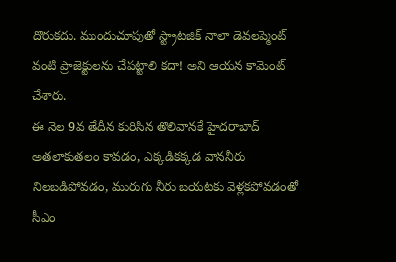దొరుకదు. ముందుచూపుతో స్ట్రాటజిక్ నాలా డెవలప్మెంట్ వంటి ప్రాజెక్టులను చేపట్టాలి కదా! అని ఆయన కామెంట్ చేశారు.
ఈ నెల 9వ తేదీన కురిసిన తొలివానకే హైదరాబాద్ అతలాకుతలం కావడం, ఎక్కడికక్కడ వాననీరు నిలబడిపోవడం, మురుగు నీరు బయటకు వెళ్లకపోవడంతో సీఎం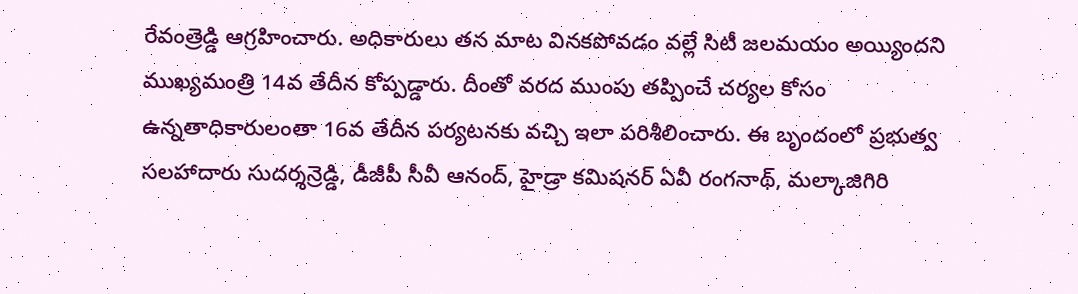రేవంత్రెడ్డి ఆగ్రహించారు. అధికారులు తన మాట వినకపోవడం వల్లే సిటీ జలమయం అయ్యిందని ముఖ్యమంత్రి 14వ తేదీన కోప్పడ్డారు. దీంతో వరద ముంపు తప్పించే చర్యల కోసం ఉన్నతాధికారులంతా 16వ తేదీన పర్యటనకు వచ్చి ఇలా పరిశీలించారు. ఈ బృందంలో ప్రభుత్వ సలహాదారు సుదర్శన్రెడ్డి, డీజీపీ సీవీ ఆనంద్, హైడ్రా కమిషనర్ ఏవీ రంగనాథ్, మల్కాజిగిరి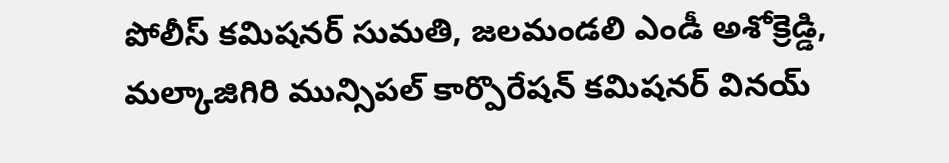పోలీస్ కమిషనర్ సుమతి, జలమండలి ఎండీ అశోక్రెడ్డి, మల్కాజిగిరి మున్సిపల్ కార్పొరేషన్ కమిషనర్ వినయ్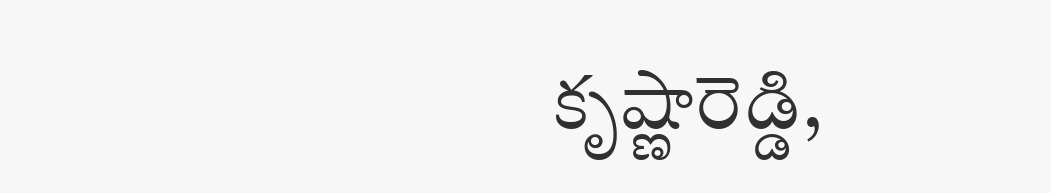కృష్ణారెడ్డి,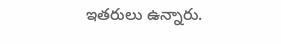ఇతరులు ఉన్నారు.